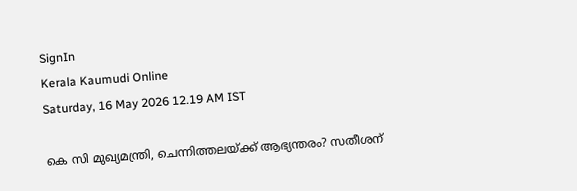SignIn
Kerala Kaumudi Online
Saturday, 16 May 2026 12.19 AM IST

കെ സി മുഖ്യമന്ത്രി, ചെന്നിത്തലയ്ക്ക് ആഭ്യന്തരം? സതീശന്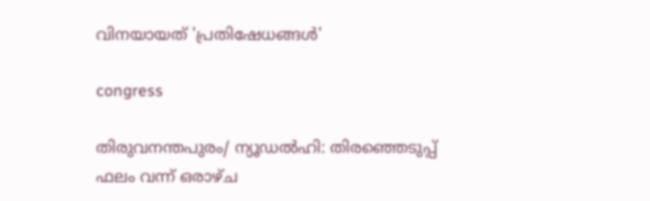വിനയായത് 'പ്രതിഷേധങ്ങള്‍'

congress

തിരുവനന്തപുരം/ ന്യൂഡല്‍ഹി: തിരഞ്ഞെടുപ്പ് ഫലം വന്ന് ഒരാഴ്ച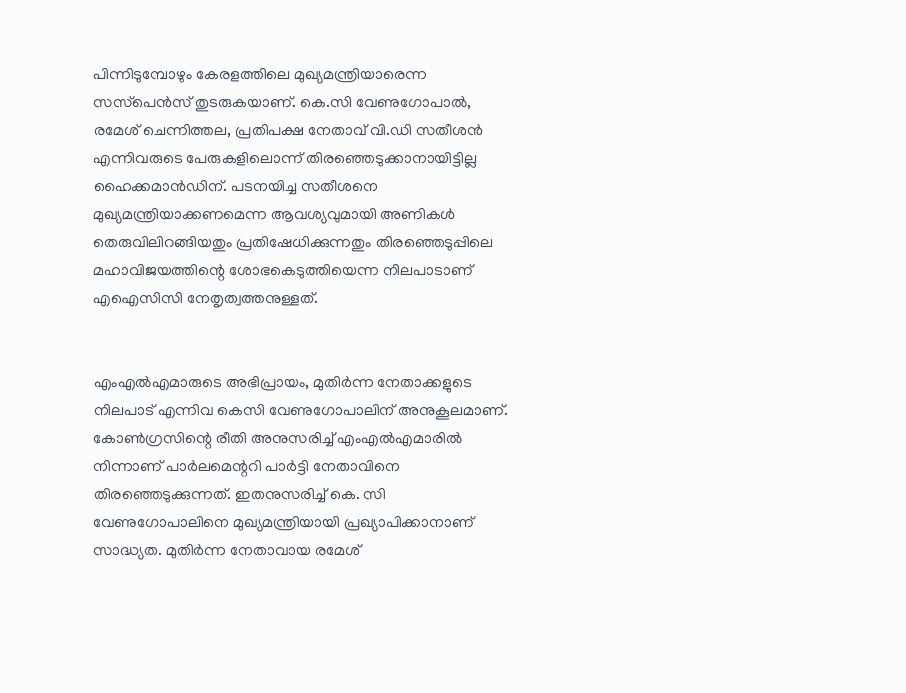പിന്നിടുമ്പോഴും കേരളത്തിലെ മുഖ്യമന്ത്രിയാരെന്ന സസ്‌പെന്‍സ് തുടരുകയാണ്. കെ.സി വേണുഗോപാല്‍, രമേശ് ചെന്നിത്തല, പ്രതിപക്ഷ നേതാവ് വി.ഡി സതീശന്‍ എന്നിവരുടെ പേരുകളിലൊന്ന് തിരഞ്ഞെടുക്കാനായിട്ടില്ല ഹൈക്കമാന്‍ഡിന്. പടനയിച്ച സതീശനെ മുഖ്യമന്ത്രിയാക്കണമെന്ന ആവശ്യവുമായി അണികള്‍ തെരുവിലിറങ്ങിയതും പ്രതിഷേധിക്കുന്നതും തിരഞ്ഞെടുപ്പിലെ മഹാവിജയത്തിന്റെ ശോഭകെടുത്തിയെന്ന നിലപാടാണ് എഐസിസി നേതൃത്വത്തനുള്ളത്.


എംഎല്‍എമാരുടെ അഭിപ്രായം, മുതിര്‍ന്ന നേതാക്കളുടെ നിലപാട് എന്നിവ കെസി വേണുഗോപാലിന് അനുകൂലമാണ്. കോണ്‍ഗ്രസിന്റെ രീതി അനുസരിച്ച് എംഎല്‍എമാരില്‍ നിന്നാണ് പാര്‍ലമെന്ററി പാര്‍ട്ടി നേതാവിനെ തിരഞ്ഞെടുക്കുന്നത്. ഇതനുസരിച്ച് കെ. സി വേണുഗോപാലിനെ മുഖ്യമന്ത്രിയായി പ്രഖ്യാപിക്കാനാണ് സാദ്ധ്യത. മുതിര്‍ന്ന നേതാവായ രമേശ്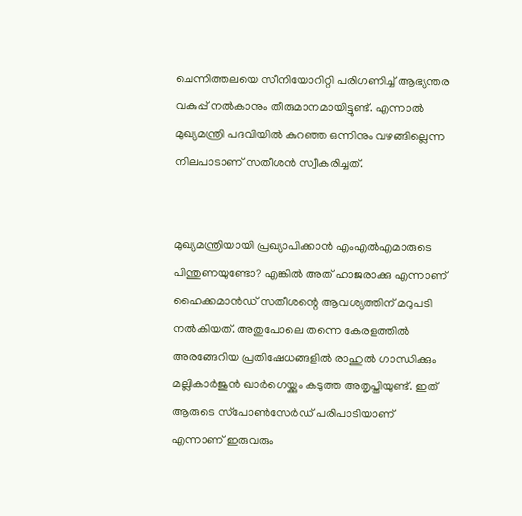ചെന്നിത്തലയെ സീനിയോറിറ്റി പരിഗണിച്ച് ആഭ്യന്തര വകുപ്പ് നല്‍കാനും തീരുമാനമായിട്ടുണ്ട്. എന്നാല്‍ മുഖ്യമന്ത്രി പദവിയില്‍ കുറഞ്ഞ ഒന്നിനും വഴങ്ങില്ലെന്ന നിലപാടാണ് സതീശന്‍ സ്വീകരിച്ചത്.


മുഖ്യമന്ത്രിയായി പ്രഖ്യാപിക്കാന്‍ എംഎല്‍എമാരുടെ പിന്തുണയുണ്ടോ? എങ്കില്‍ അത് ഹാജരാക്കു എന്നാണ് ഹൈക്കമാന്‍ഡ് സതീശന്റെ ആവശ്യത്തിന് മറുപടി നല്‍കിയത്. അതുപോലെ തന്നെ കേരളത്തില്‍ അരങ്ങേറിയ പ്രതിഷേധങ്ങളില്‍ രാഹുല്‍ ഗാന്ധിക്കും മല്ലികാര്‍ജുന്‍ ഖാര്‍ഗെയ്ക്കും കടുത്ത അതൃപ്തിയുണ്ട്. ഇത് ആരുടെ സ്‌പോണ്‍സേര്‍ഡ് പരിപാടിയാണ് എന്നാണ് ഇരുവരും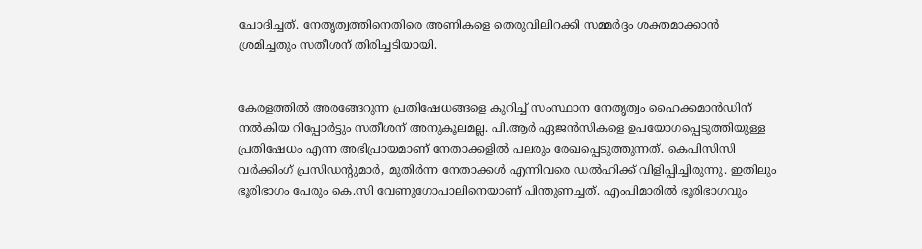ചോദിച്ചത്. നേതൃത്വത്തിനെതിരെ അണികളെ തെരുവിലിറക്കി സമ്മര്‍ദ്ദം ശക്തമാക്കാന്‍ ശ്രമിച്ചതും സതീശന് തിരിച്ചടിയായി.


കേരളത്തില്‍ അരങ്ങേറുന്ന പ്രതിഷേധങ്ങളെ കുറിച്ച് സംസ്ഥാന നേതൃത്വം ഹൈക്കമാന്‍ഡിന് നല്‍കിയ റിപ്പോര്‍ട്ടും സതീശന് അനുകൂലമല്ല. പി.ആര്‍ ഏജന്‍സികളെ ഉപയോഗപ്പെടുത്തിയുള്ള പ്രതിഷേധം എന്ന അഭിപ്രായമാണ് നേതാക്കളില്‍ പലരും രേഖപ്പെടുത്തുന്നത്. കെപിസിസി വര്‍ക്കിംഗ് പ്രസിഡന്റുമാര്‍, മുതിര്‍ന്ന നേതാക്കള്‍ എന്നിവരെ ഡല്‍ഹിക്ക് വിളിപ്പിച്ചിരുന്നു. ഇതിലും ഭൂരിഭാഗം പേരും കെ.സി വേണുഗോപാലിനെയാണ് പിന്തുണച്ചത്. എംപിമാരില്‍ ഭൂരിഭാഗവും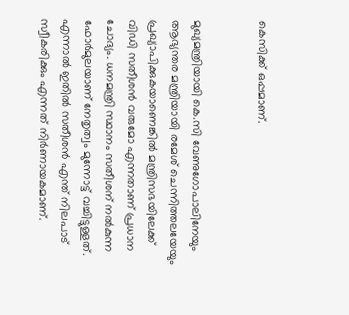കെസിക്ക് ഒപ്പമാണ്.


മുഖ്യമന്ത്രിയായി കെ.സി വേണുഗോപാലിനേയും ആഭ്യന്തര മന്ത്രിയായി രമേശ് ചെന്നിത്തലയേയും പ്രഖ്യാപിക്കുകയാണെങ്കില്‍ മന്ത്രിസഭയിലേക്ക് വിഡി സതീശന്‍ വരുമോ എന്നതാണ് പ്രധാന ചോദ്യം. ധനമന്ത്രി സ്ഥാനം സതീശന് നല്‍കുന്ന ഫോര്‍മുലയാണ് നേതൃത്വം മുന്നോട്ട് വച്ചിട്ടുള്ളത്. എന്നാല്‍ ഇതില്‍ സതീശന്‍ എന്ത് നിലപാട് സ്വീകരിക്കും എന്നത് നിര്‍ണായകമാണ്.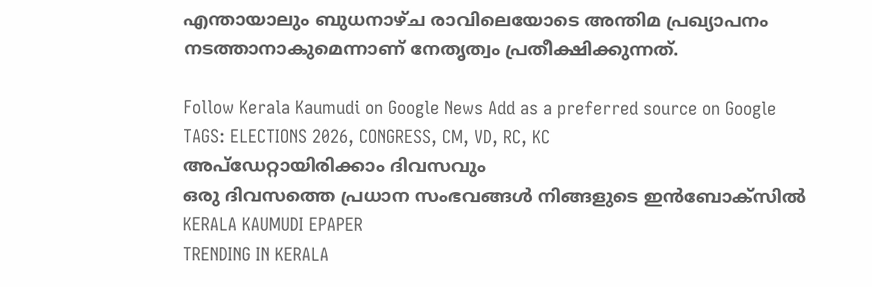എന്തായാലും ബുധനാഴ്ച രാവിലെയോടെ അന്തിമ പ്രഖ്യാപനം നടത്താനാകുമെന്നാണ് നേതൃത്വം പ്രതീക്ഷിക്കുന്നത്.

Follow Kerala Kaumudi on Google News Add as a preferred source on Google
TAGS: ELECTIONS 2026, CONGRESS, CM, VD, RC, KC
അപ്ഡേറ്റായിരിക്കാം ദിവസവും
ഒരു ദിവസത്തെ പ്രധാന സംഭവങ്ങൾ നിങ്ങളുടെ ഇൻബോക്സിൽ
KERALA KAUMUDI EPAPER
TRENDING IN KERALA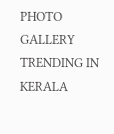PHOTO GALLERY
TRENDING IN KERALA